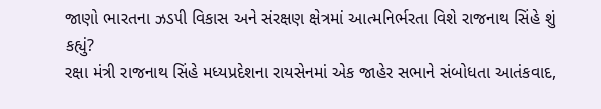જાણો ભારતના ઝડપી વિકાસ અને સંરક્ષણ ક્ષેત્રમાં આત્મનિર્ભરતા વિશે રાજનાથ સિંહે શું કહ્યું?
રક્ષા મંત્રી રાજનાથ સિંહે મધ્યપ્રદેશના રાયસેનમાં એક જાહેર સભાને સંબોધતા આતંકવાદ,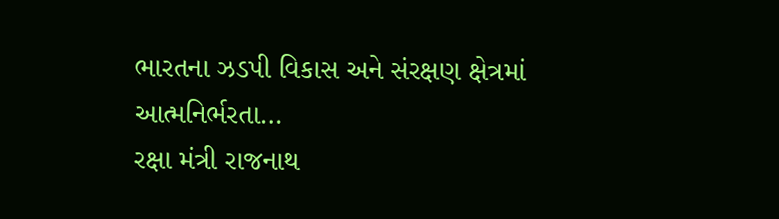ભારતના ઝડપી વિકાસ અને સંરક્ષણ ક્ષેત્રમાં આત્મનિર્ભરતા…
રક્ષા મંત્રી રાજનાથ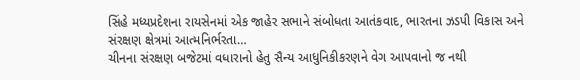સિંહે મધ્યપ્રદેશના રાયસેનમાં એક જાહેર સભાને સંબોધતા આતંકવાદ, ભારતના ઝડપી વિકાસ અને સંરક્ષણ ક્ષેત્રમાં આત્મનિર્ભરતા…
ચીનના સંરક્ષણ બજેટમાં વધારાનો હેતુ સૈન્ય આધુનિકીકરણને વેગ આપવાનો જ નથી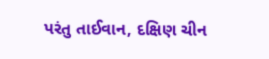પરંતુ તાઈવાન, દક્ષિણ ચીન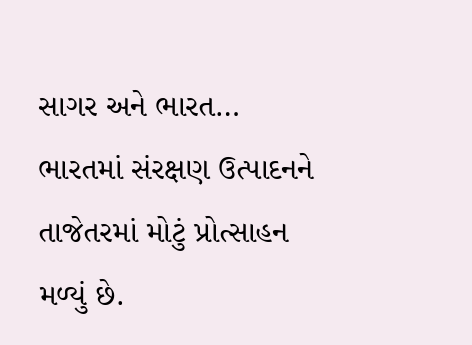સાગર અને ભારત…
ભારતમાં સંરક્ષણ ઉત્પાદનને તાજેતરમાં મોટું પ્રોત્સાહન મળ્યું છે.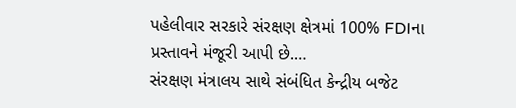પહેલીવાર સરકારે સંરક્ષણ ક્ષેત્રમાં 100% FDIના પ્રસ્તાવને મંજૂરી આપી છે.…
સંરક્ષણ મંત્રાલય સાથે સંબંધિત કેન્દ્રીય બજેટ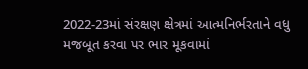2022-23માં સંરક્ષણ ક્ષેત્રમાં આત્મનિર્ભરતાને વધુ મજબૂત કરવા પર ભાર મૂકવામાં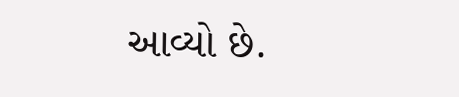આવ્યો છે.